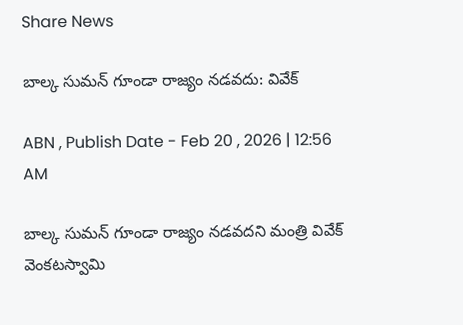Share News

బాల్క సుమన్‌ గూండా రాజ్యం నడవదు: వివేక్‌

ABN , Publish Date - Feb 20 , 2026 | 12:56 AM

బాల్క సుమన్‌ గూండా రాజ్యం నడవదని మంత్రి వివేక్‌ వెంకటస్వామి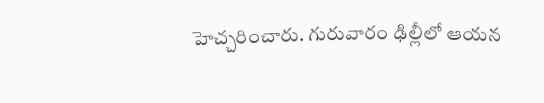హెచ్చరించారు. గురువారం ఢిల్లీలో ఆయన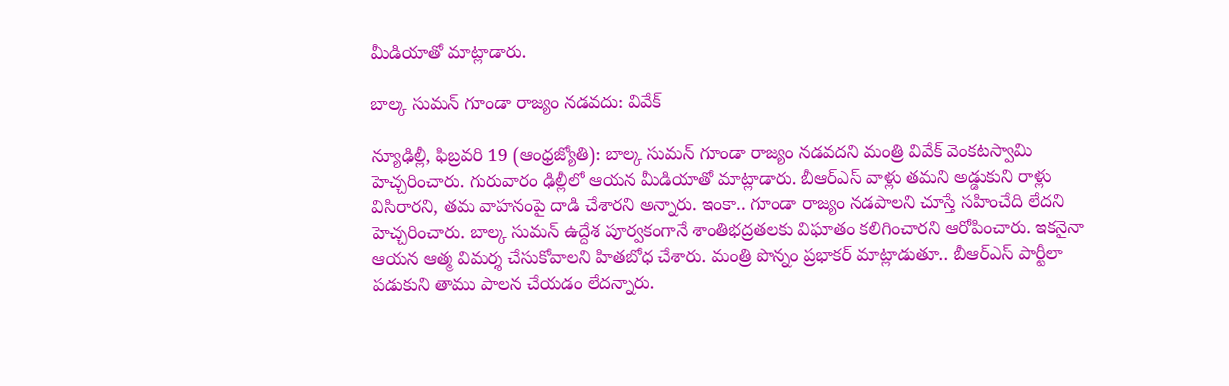మీడియాతో మాట్లాడారు.

బాల్క సుమన్‌ గూండా రాజ్యం నడవదు: వివేక్‌

న్యూఢిల్లీ, ఫిబ్రవరి 19 (ఆంధ్రజ్యోతి): బాల్క సుమన్‌ గూండా రాజ్యం నడవదని మంత్రి వివేక్‌ వెంకటస్వామి హెచ్చరించారు. గురువారం ఢిల్లీలో ఆయన మీడియాతో మాట్లాడారు. బీఆర్‌ఎస్‌ వాళ్లు తమని అడ్డుకుని రాళ్లు విసిరారని, తమ వాహనంపై దాడి చేశారని అన్నారు. ఇంకా.. గూండా రాజ్యం నడపాలని చూస్తే సహించేది లేదని హెచ్చరించారు. బాల్క సుమన్‌ ఉద్దేశ పూర్వకంగానే శాంతిభద్రతలకు విఘాతం కలిగించారని ఆరోపించారు. ఇకనైనా ఆయన ఆత్మ విమర్శ చేసుకోవాలని హితబోధ చేశారు. మంత్రి పొన్నం ప్రభాకర్‌ మాట్లాడుతూ.. బీఆర్‌ఎస్‌ పార్టీలా పడుకుని తాము పాలన చేయడం లేదన్నారు.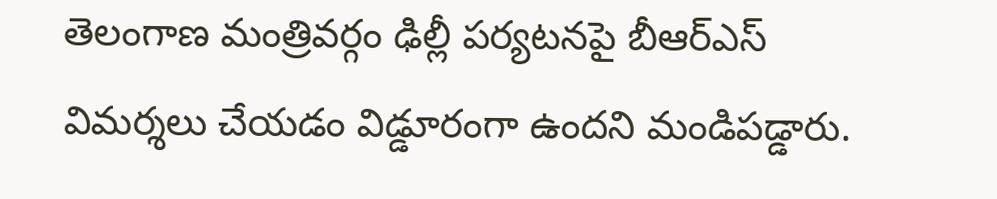తెలంగాణ మంత్రివర్గం ఢిల్లీ పర్యటనపై బీఆర్‌ఎస్‌ విమర్శలు చేయడం విడ్డూరంగా ఉందని మండిపడ్డారు.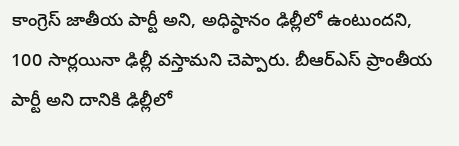కాంగ్రెస్‌ జాతీయ పార్టీ అని, అధిష్ఠానం ఢిల్లీలో ఉంటుందని, 100 సార్లయినా ఢిల్లీ వస్తామని చెప్పారు. బీఆర్‌ఎస్‌ ప్రాంతీయ పార్టీ అని దానికి ఢిల్లీలో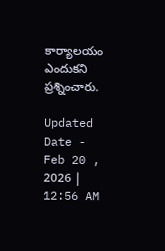కార్యాలయం ఎందుకని ప్రశ్నించారు.

Updated Date - Feb 20 , 2026 | 12:56 AM